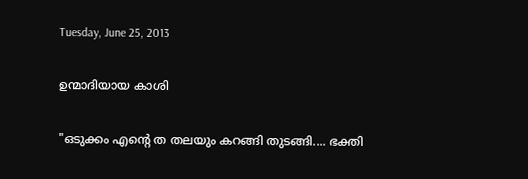Tuesday, June 25, 2013

ഉന്മാദിയായ കാശി

"ഒടുക്കം എന്റെ ത തലയും കറങ്ങി തുടങ്ങി.... ഭക്തി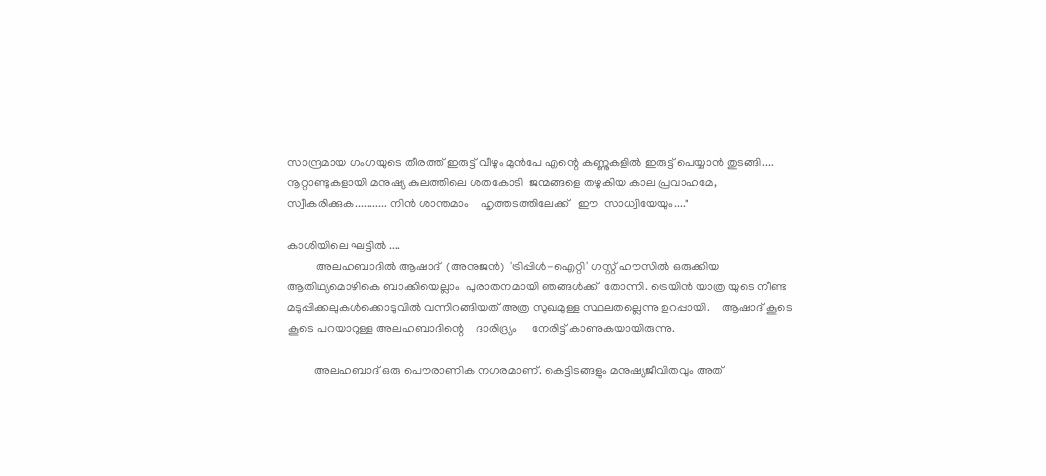സാന്ദ്രമായ ഗംഗയുടെ തീരത്ത് ഇരുട്ട് വീഴും മുന്‍പേ എന്റെ കണ്ണുകളില്‍ ഇരുട്ട് പെയ്യാന്‍ തുടങ്ങി.... നൂറ്റാണ്ടുകളായി മനുഷ്യ കുലത്തിലെ ശതകോടി  ജന്മങ്ങളെ തഴുകിയ കാല പ്രവാഹമേ, സ്വീകരിക്കുക........... നിന്‍ ശാന്തമാം    ഹൃത്തടത്തിലേക്ക്   ഈ  സാധ്വിയേയും...."

കാശിയിലെ ഘട്ടില്‍ ....
          അലഹബാദില്‍ ആഷാദ്  (അനുജന്‍)  'ട്രിപ്പിള്‍-ഐറ്റി' ഗസ്റ്റ് ഹൗസില്‍ ഒരുക്കിയ ആതിഥ്യമൊഴികെ ബാക്കിയെല്ലാം  പുരാതനമായി ഞങ്ങള്‍ക്ക്  തോന്നി. ട്രെയിന്‍ യാത്ര യുടെ നീണ്ട മടുപ്പിക്കലുകള്‍ക്കൊടുവില്‍ വന്നിറങ്ങിയത് അത്ര സുഖമുള്ള സ്ഥലതല്ലെന്നു ഉറപ്പായി.    ആഷാദ് കൂടെ കൂടെ പറയാറുള്ള അലഹബാദിന്റെ    ദാരിദ്ര്യം     നേരിട്ട് കാണുകയായിരുന്നു.

         അലഹബാദ് ഒരു പൌരാണിക നഗരമാണ്. കെട്ടിടങ്ങളും മനുഷ്യജീവിതവും അത്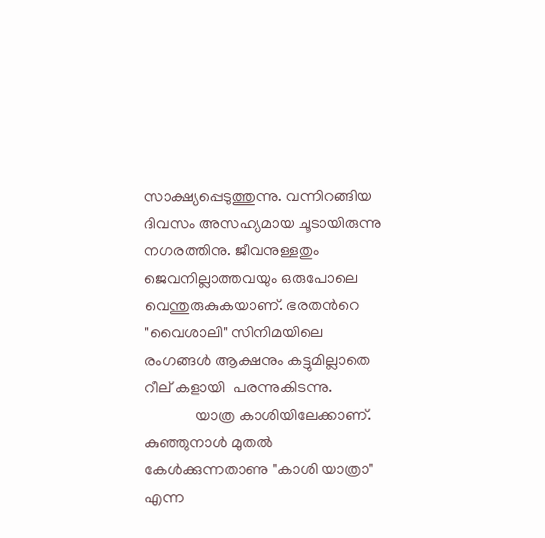സാക്ഷ്യപ്പെടുത്തുന്നു. വന്നിറങ്ങിയ ദിവസം അസഹ്യമായ ചൂടായിരുന്നു നഗരത്തിനു. ജീവനുള്ളതും ജെവനില്ലാത്തവയും ഒരുപോലെ  വെന്തുരുകുകയാണ്. ഭരതന്‍റെ  "വൈശാലി" സിനിമയിലെ രംഗങ്ങള്‍ ആക്ഷനും കട്ടുമില്ലാതെ റീല് കളായി  പരന്നുകിടന്നു.
             യാത്ര കാശിയിലേക്കാണ്. കുഞ്ഞുനാള്‍ മുതല്‍ കേള്‍ക്കുന്നതാണു "കാശി യാത്രാ" എന്ന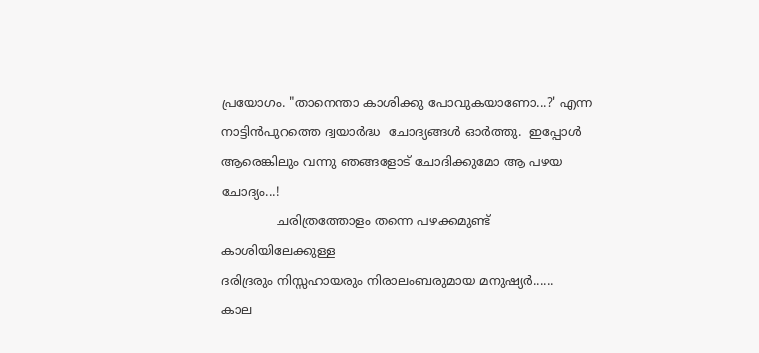പ്രയോഗം. "താനെന്താ കാശിക്കു പോവുകയാണോ...?' എന്ന നാട്ടിന്‍പുറത്തെ ദ്വയാര്‍ദ്ധ  ചോദ്യങ്ങള്‍ ഓര്‍ത്തു.  ഇപ്പോള്‍ ആരെങ്കിലും വന്നു ഞങ്ങളോട് ചോദിക്കുമോ ആ പഴയ ചോദ്യം...!
              ചരിത്രത്തോളം തന്നെ പഴക്കമുണ്ട് കാശിയിലേക്കുള്ള
ദരിദ്രരും നിസ്സഹായരും നിരാലംബരുമായ മനുഷ്യര്‍......
കാല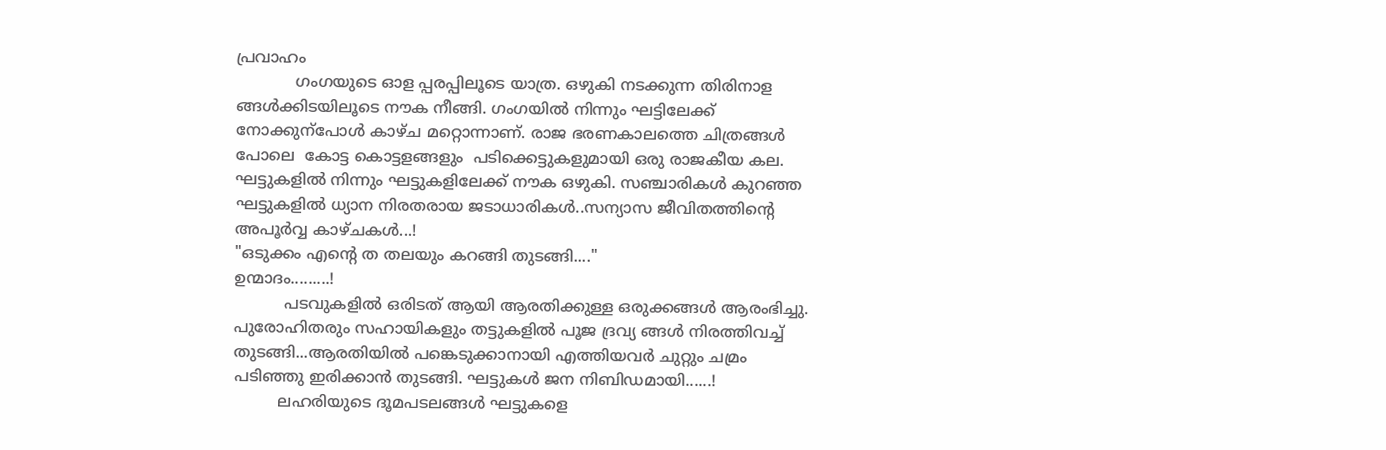പ്രവാഹം
            ഗംഗയുടെ ഓള പ്പരപ്പിലൂടെ യാത്ര. ഒഴുകി നടക്കുന്ന തിരിനാള ങ്ങള്‍ക്കിടയിലൂടെ നൗക നീങ്ങി. ഗംഗയില്‍ നിന്നും ഘട്ടിലേക്ക് നോക്കുന്പോള്‍ കാഴ്ച മറ്റൊന്നാണ്. രാജ ഭരണകാലത്തെ ചിത്രങ്ങള്‍ പോലെ  കോട്ട കൊട്ടളങ്ങളും  പടിക്കെട്ടുകളുമായി ഒരു രാജകീയ കല. ഘട്ടുകളില്‍ നിന്നും ഘട്ടുകളിലേക്ക് നൗക ഒഴുകി. സഞ്ചാരികള്‍ കുറഞ്ഞ ഘട്ടുകളില്‍ ധ്യാന നിരതരായ ജടാധാരികള്‍..സന്യാസ ജീവിതത്തിന്റെ അപൂര്‍വ്വ കാഴ്ചകള്‍...!
"ഒടുക്കം എന്റെ ത തലയും കറങ്ങി തുടങ്ങി...."
ഉന്മാദം.........!
          പടവുകളില്‍ ഒരിടത് ആയി ആരതിക്കുള്ള ഒരുക്കങ്ങള്‍ ആരംഭിച്ചു. പുരോഹിതരും സഹായികളും തട്ടുകളില്‍ പൂജ ദ്രവ്യ ങ്ങള്‍ നിരത്തിവച്ച് തുടങ്ങി...ആരതിയില്‍ പങ്കെടുക്കാനായി എത്തിയവര്‍ ചുറ്റും ചമ്രം പടിഞ്ഞു ഇരിക്കാന്‍ തുടങ്ങി. ഘട്ടുകള്‍ ജന നിബിഡമായി......!
         ലഹരിയുടെ ദൂമപടലങ്ങള്‍ ഘട്ടുകളെ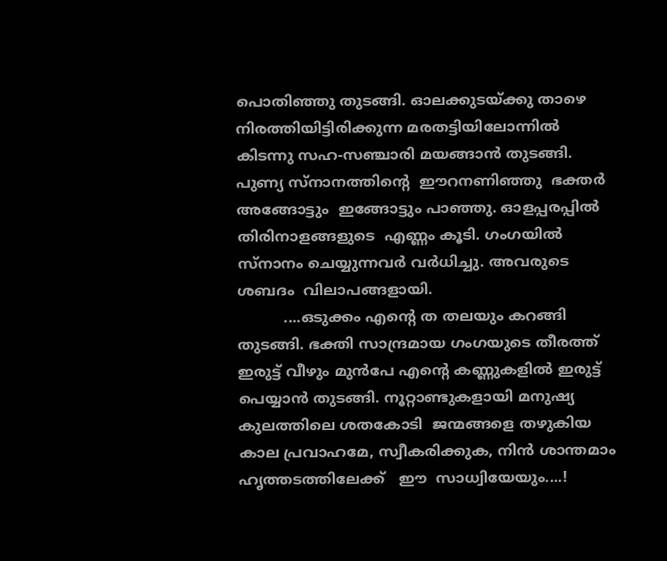പൊതിഞ്ഞു തുടങ്ങി. ഓലക്കുടയ്ക്കു താഴെ നിരത്തിയിട്ടിരിക്കുന്ന മരതട്ടിയിലോന്നില്‍ കിടന്നു സഹ-സഞ്ചാരി മയങ്ങാന്‍ തുടങ്ങി. പുണ്യ സ്നാനത്തിന്റെ  ഈറനണിഞ്ഞു  ഭക്തര്‍ അങ്ങോട്ടും  ഇങ്ങോട്ടും പാഞ്ഞു. ഓളപ്പരപ്പില്‍  തിരിനാളങ്ങളുടെ  എണ്ണം കൂടി. ഗംഗയില്‍ സ്നാനം ചെയ്യുന്നവര്‍ വര്‍ധിച്ചു. അവരുടെ ശബദം  വിലാപങ്ങളായി.
          ....ഒടുക്കം എന്റെ ത തലയും കറങ്ങി തുടങ്ങി. ഭക്തി സാന്ദ്രമായ ഗംഗയുടെ തീരത്ത് ഇരുട്ട് വീഴും മുന്‍പേ എന്റെ കണ്ണുകളില്‍ ഇരുട്ട് പെയ്യാന്‍ തുടങ്ങി. നൂറ്റാണ്ടുകളായി മനുഷ്യ കുലത്തിലെ ശതകോടി  ജന്മങ്ങളെ തഴുകിയ കാല പ്രവാഹമേ, സ്വീകരിക്കുക, നിന്‍ ശാന്തമാം ഹൃത്തടത്തിലേക്ക്   ഈ  സാധ്വിയേയും....!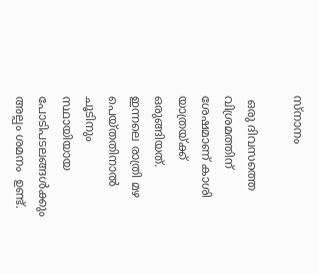സ്നാനം

 ഒരു ദിവസത്തെ വിശ്രമത്തിന് ശേഷമാണ് കാശി യാത്രയ്ക്ക് ഒരുങ്ങിയത്. ഇന്നലെ രാത്രി മഴ പെയ്തതിനാല്‍ ചൂടിനും സ്ഥായിയായ പോടിപടലങ്ങള്‍ക്കും അല്പം ശമനം  ഉണ്ട്.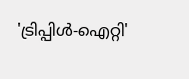'ട്രിപ്പിള്‍-ഐറ്റി'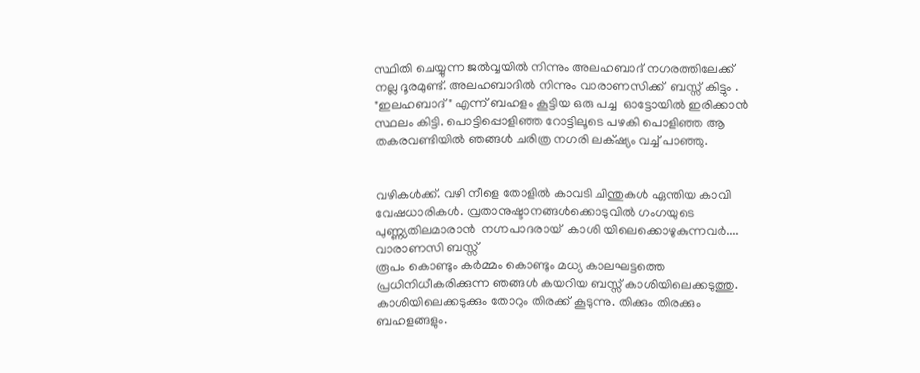സ്ഥിതി ചെയ്യുന്ന ജല്‍വ്വയില്‍ നിന്നും അലഹബാദ് നഗരത്തിലേക്ക്  നല്ല ദൂരമുണ്ട്. അലഹബാദില്‍ നിന്നും വാരാണസിക്ക്  ബസ്സ് കിട്ടും . "ഇലഹബാദ്" എന്ന് ബഹളം കൂട്ടിയ ഒരു പച്ച  ഓട്ടോയില്‍ ഇരിക്കാന്‍ സ്ഥലം കിട്ടി. പൊട്ടിപ്പൊളിഞ്ഞ റോട്ടിലൂടെ പഴകി പൊളിഞ്ഞ ആ തകരവണ്ടിയില്‍ ഞങ്ങള്‍ ചരിത്ര നഗരി ലക്‌ഷ്യം വച്ച് പാഞ്ഞു.


വഴികള്‍ക്ക്. വഴി നീളെ തോളില്‍ കാവടി ചിന്തുകള്‍ ഏന്തിയ കാവി വേഷധാരികള്‍. വ്രതാനുഷ്ടാനങ്ങള്‍ക്കൊടുവില്‍ ഗംഗയുടെ പുണ്ണ്യതിലമാരാന്‍  നഗ്നപാദരായ്  കാശി യിലെക്കൊഴുകുന്നവര്‍....
വാരാണസി ബസ്സ്‌
രൂപം കൊണ്ടും കര്‍മ്മം കൊണ്ടും മധ്യ കാലഘട്ടത്തെ പ്രധിനിധീകരിക്കുന്ന ഞങ്ങള്‍ കയറിയ ബസ്സ്‌ കാശിയിലെക്കടുത്തു.  കാശിയിലെക്കടുക്കും തോറും തിരക്ക് കൂടുന്നു. തിക്കും തിരക്കും  ബഹളങ്ങളും.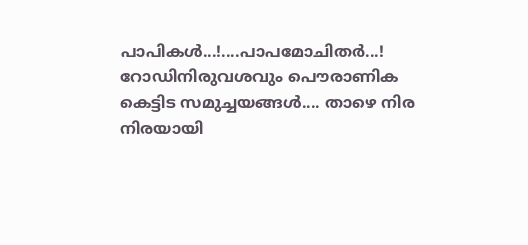പാപികള്‍...!....പാപമോചിതര്‍...! റോഡിനിരുവശവും പൌരാണിക കെട്ടിട സമുച്ചയങ്ങള്‍.... താഴെ നിര നിരയായി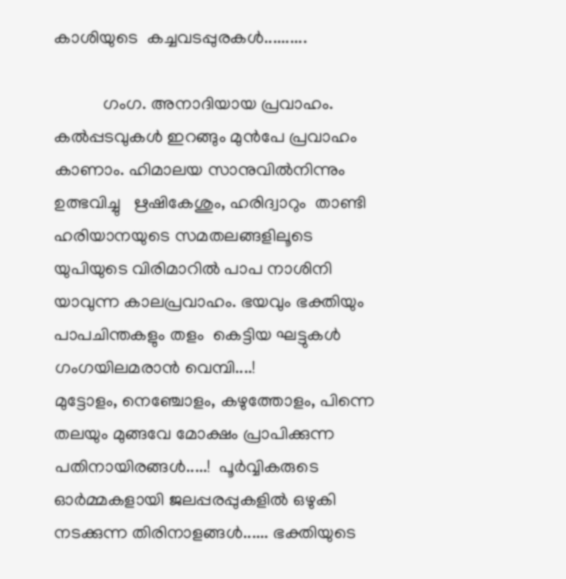കാശിയുടെ  കച്ചവടപ്പുരകള്‍..........

           ഗംഗ. അനാദിയായ പ്രവാഹം. കല്‍പ്പടവുകള്‍ ഇറങ്ങും മുന്‍പേ പ്രവാഹം കാണാം. ഹിമാലയ സാനുവില്‍നിന്നും ഉത്ഭവിച്ചു   ഋഷികേശും, ഹരിദ്വാറും  താണ്ടി ഹരിയാനയുടെ സമതലങ്ങളിലൂടെ  യുപിയുടെ വിരിമാറില്‍ പാപ നാശിനി യാവുന്ന കാലപ്രവാഹം. ഭയവും ഭക്തിയും പാപചിന്തകളും തളം  കെട്ടിയ ഘട്ടുകള്‍ ഗംഗയിലമരാന്‍ വെമ്പി....!
മുട്ടോളം, നെഞ്ചോളം, കഴുത്തോളം, പിന്നെ തലയും മുങ്ങവേ മോക്ഷം പ്രാപിക്കുന്ന പതിനായിരങ്ങള്‍.....!  പൂര്‍വ്വികരുടെ ഓര്‍മ്മകളായി ജലപ്പരപ്പുകളില്‍ ഒഴുകി നടക്കുന്ന തിരിനാളങ്ങള്‍...... ഭക്തിയുടെ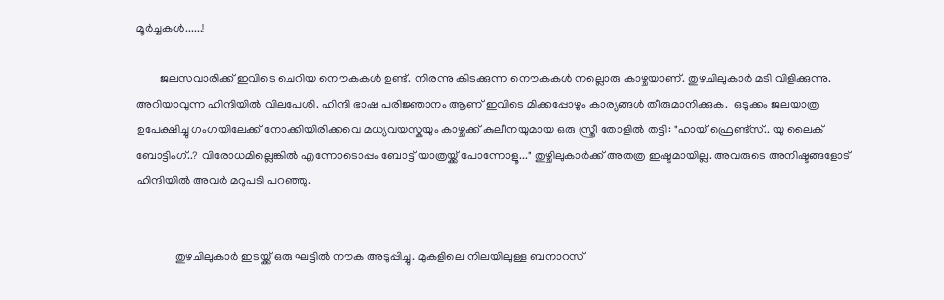മൂര്‍ച്ചകള്‍......!

        ജലസവാരിക്ക് ഇവിടെ ചെറിയ നൌകകള്‍ ഉണ്ട്. നിരന്നു കിടക്കുന്ന നൌകകള്‍ നല്ലൊരു കാഴ്ചയാണ്. തുഴചിലുകാര്‍ മടി വിളിക്കുന്നു. അറിയാവുന്ന ഹിന്ദിയില്‍ വിലപേശി. ഹിന്ദി ഭാഷ പരിജ്ഞാനം ആണ് ഇവിടെ മിക്കപ്പോഴും കാര്യങ്ങള്‍ തീരുമാനിക്കുക.  ഒടുക്കം ജലയാത്ര ഉപേക്ഷിച്ചു ഗംഗയിലേക്ക് നോക്കിയിരിക്കവെ മധ്യവയസ്കയും കാഴ്ചക്ക് കുലീനയുമായ ഒരു സ്ത്രീ തോളില്‍ തട്ടി: "ഹായ് ഫ്രെണ്ട്സ്.. യു ലൈക്‌ ബോട്ടിംഗ്..? വിരോധമില്ലെങ്കില്‍ എന്നോടൊപ്പം ബോട്ട് യാത്രയ്ക്ക് പോന്നോളൂ..." തുഴ്ചിലുകാര്‍ക്ക് അതത്ര ഇഷ്ടമായില്ല. അവരുടെ അനിഷ്ടങ്ങളോട് ഹിന്ദിയില്‍ അവര്‍ മറുപടി പറഞ്ഞു.


             തുഴചിലുകാര്‍ ഇടയ്ക്ക് ഒരു ഘട്ടില്‍ നൗക അടുപ്പിച്ചു. മുകളിലെ നിലയിലുള്ള ബനാറസ്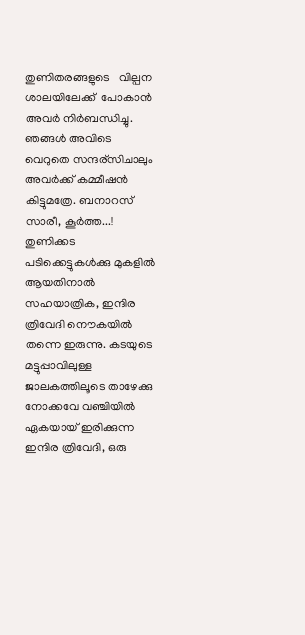തുണിതരങ്ങളുടെ   വില്പന ശാലയിലേക്ക്  പോകാന്‍ അവര്‍ നിര്‍ബന്ധിച്ചു. ഞങ്ങള്‍ അവിടെ വെറുതെ സന്ദര്സിചാലും അവര്‍ക്ക് കമ്മീഷന്‍ കിട്ടുമത്രേ. ബനാറസ് സാരീ, കൂര്‍ത്ത...! തുണിക്കട പടിക്കെട്ടുകള്‍ക്കു മുകളില്‍ ആയതിനാല്‍ സഹയാത്രിക, ഇന്ദിര ത്രിവേദി നൌകയില്‍ തന്നെ ഇരുന്നു. കടയുടെ മട്ടുപ്പാവിലുള്ള ജാലകത്തിലൂടെ താഴേക്കു നോക്കവേ വഞ്ചിയില്‍ ഏകയായ് ഇരിക്കുന്ന  ഇന്ദിര ത്രിവേദി, ഒരു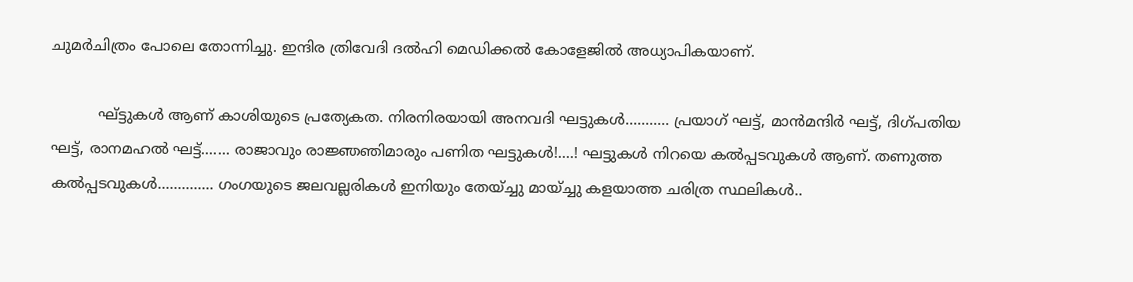ചുമര്‍ചിത്രം പോലെ തോന്നിച്ചു. ഇന്ദിര ത്രിവേദി ദല്‍ഹി മെഡിക്കല്‍ കോളേജില്‍ അധ്യാപികയാണ്.

          ഘ്ട്ടുകള്‍ ആണ് കാശിയുടെ പ്രത്യേകത. നിരനിരയായി അനവദി ഘട്ടുകള്‍........... പ്രയാഗ് ഘട്ട്, മാന്‍മന്ദിര്‍ ഘട്ട്, ദിഗ്പതിയ ഘട്ട്, രാനമഹല്‍ ഘട്ട്....... രാജാവും രാജ്ഞഞിമാരും പണിത ഘട്ടുകള്‍!....! ഘട്ടുകള്‍ നിറയെ കല്‍പ്പടവുകള്‍ ആണ്. തണുത്ത കല്‍പ്പടവുകള്‍.............. ഗംഗയുടെ ജലവല്ലരികള്‍ ഇനിയും തേയ്ച്ചു മായ്ച്ചു കളയാത്ത ചരിത്ര സ്ഥലികള്‍..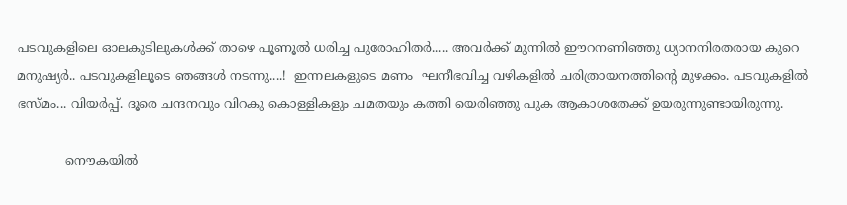പടവുകളിലെ ഓലകുടിലുകള്‍ക്ക് താഴെ പൂണൂല്‍ ധരിച്ച പുരോഹിതര്‍..... അവര്‍ക്ക് മുന്നില്‍ ഈറനണിഞ്ഞു ധ്യാനനിരതരായ കുറെ മനുഷ്യര്‍.. പടവുകളിലൂടെ ഞങ്ങള്‍ നടന്നു....!  ഇന്നലകളുടെ മണം  ഘനീഭവിച്ച വഴികളില്‍ ചരിത്രായനത്തിന്റെ മുഴക്കം. പടവുകളില്‍ ഭസ്മം... വിയര്‍പ്പ്. ദൂരെ ചന്ദനവും വിറകു കൊള്ളികളും ചമതയും കത്തി യെരിഞ്ഞു പുക ആകാശതേക്ക് ഉയരുന്നുണ്ടായിരുന്നു.

            നൌകയില്‍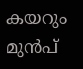കയറും  മുന്‍പ്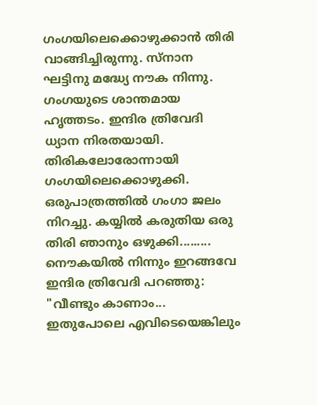ഗംഗയിലെക്കൊഴുക്കാന്‍ തിരി വാങ്ങിച്ചിരുന്നു. സ്നാന ഘട്ടിനു മദ്ധ്യേ നൗക നിന്നു. ഗംഗയുടെ ശാന്തമായ ഹൃത്തടം. ഇന്ദിര ത്രിവേദി ധ്യാന നിരതയായി. തിരികലോരോന്നായി ഗംഗയിലെക്കൊഴുക്കി. ഒരുപാത്രത്തില്‍ ഗംഗാ ജലം നിറച്ചു. കയ്യില്‍ കരുതിയ ഒരു തിരി ഞാനും ഒഴുക്കി......... നൌകയില്‍ നിന്നും ഇറങ്ങവേ ഇന്ദിര ത്രിവേദി പറഞ്ഞു: "വീണ്ടും കാണാം... ഇതുപോലെ എവിടെയെങ്കിലും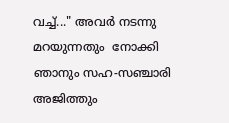വച്ച്..." അവര്‍ നടന്നു മറയുന്നതും  നോക്കി ഞാനും സഹ-സഞ്ചാരി അജിത്തും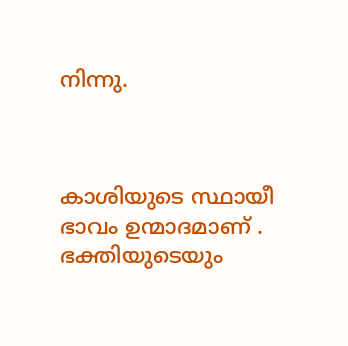നിന്നു.



കാശിയുടെ സ്ഥായീ ഭാവം ഉന്മാദമാണ്‌ .
ഭക്തിയുടെയും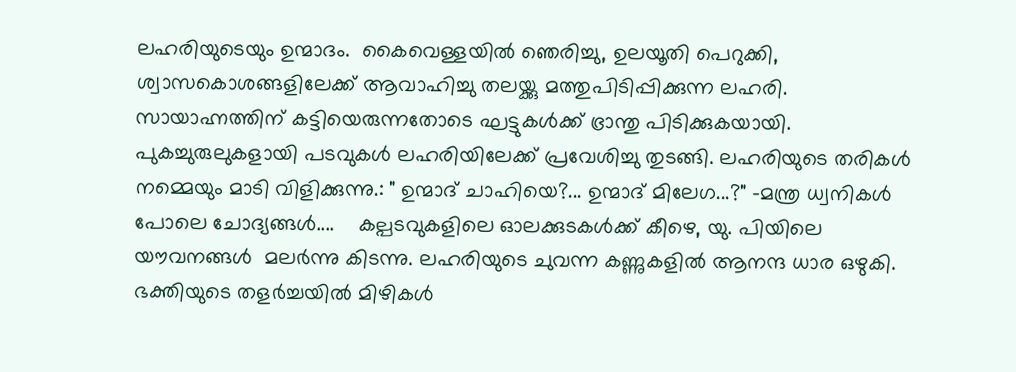ലഹരിയുടെയും ഉന്മാദം.  കൈവെള്ളയില്‍ ഞെരിച്ചു, ഉലയൂതി പെറുക്കി, ശ്വാസകൊശങ്ങളിലേക്ക് ആവാഹിച്ചു തലയ്ക്കു മത്തുപിടിപ്പിക്കുന്ന ലഹരി. സായാഹ്നത്തിന് കട്ടിയെരുന്നതോടെ ഘട്ടുകള്‍ക്ക് ഭ്രാന്തു പിടിക്കുകയായി.  പുകച്ചുരുലുകളായി പടവുകള്‍ ലഹരിയിലേക്ക് പ്രവേശിച്ചു തുടങ്ങി. ലഹരിയുടെ തരികള്‍ നമ്മെയും മാടി വിളിക്കുന്നു.: " ഉന്മാദ് ചാഹിയെ?... ഉന്മാദ് മിലേഗ...?" -മന്ത്ര ധ്വനികള്‍ പോലെ ചോദ്യങ്ങള്‍....    കല്പടവുകളിലെ ഓലക്കുടകള്‍ക്ക് കീഴെ, യു. പിയിലെ യൗവനങ്ങള്‍  മലര്‍ന്നു കിടന്നു. ലഹരിയുടെ ചുവന്ന കണ്ണുകളില്‍ ആനന്ദ ധാര ഒഴുകി. ഭക്തിയുടെ തളര്‍ച്ചയില്‍ മിഴികള്‍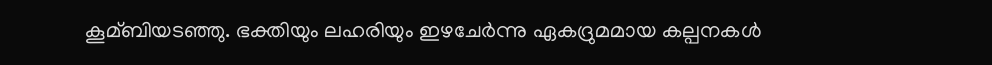കൂമ്ബിയടഞ്ഞു. ഭക്തിയും ലഹരിയും ഇഴചേര്‍ന്നു ഏകദ്രുമമായ കല്പനകള്‍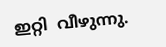ഇറ്റി  വീഴുന്നു.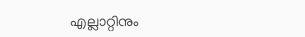എല്ലാറ്റിനും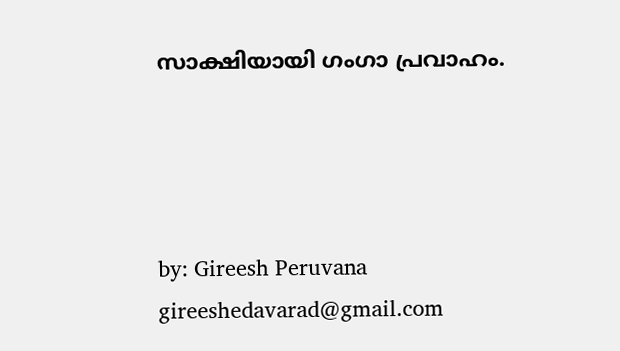സാക്ഷിയായി ഗംഗാ പ്രവാഹം.




by: Gireesh Peruvana
gireeshedavarad@gmail.com